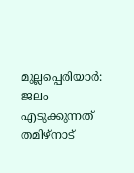മുല്ലപ്പെരിയാർ: ജലം എടുക്കുന്നത് തമിഴ്നാട്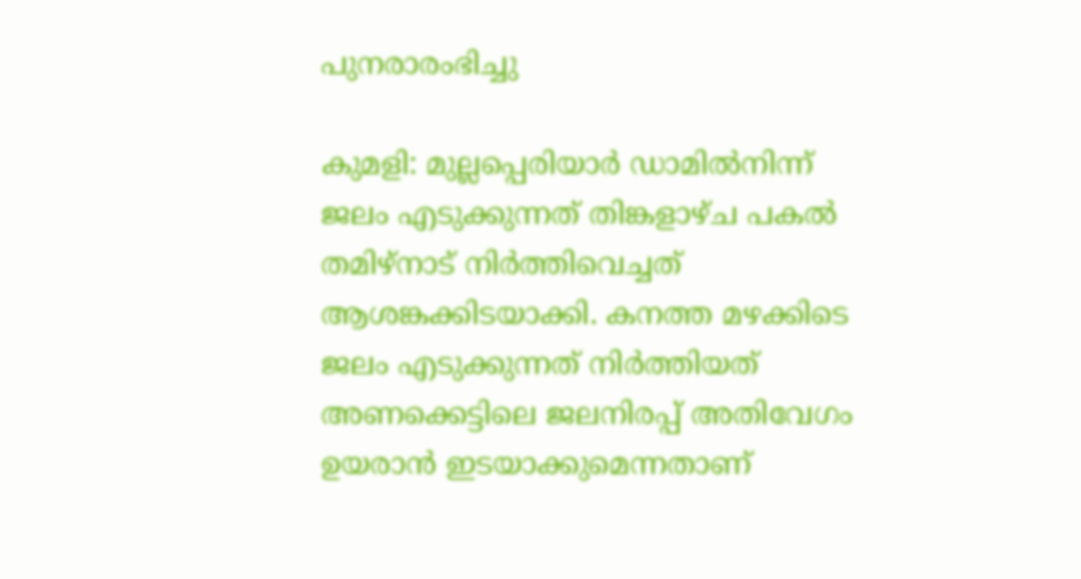പുനരാരംഭിച്ചു

കുമളി: മുല്ലപ്പെരിയാർ ഡാമിൽനിന്ന് ജലം എടുക്കുന്നത് തിങ്കളാഴ്ച പകൽ തമിഴ്നാട് നിർത്തിവെച്ചത് ആശങ്കക്കിടയാക്കി. കനത്ത മഴക്കിടെ ജലം എടുക്കുന്നത് നിർത്തിയത് അണക്കെട്ടിലെ ജലനിരപ്പ് അതിവേഗം ഉയരാൻ ഇടയാക്കുമെന്നതാണ്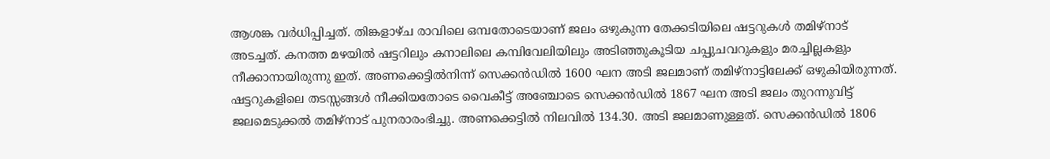ആശങ്ക വർധിപ്പിച്ചത്. തിങ്കളാഴ്ച രാവിലെ ഒമ്പതോടെയാണ് ജലം ഒഴുകുന്ന തേക്കടിയിലെ ഷട്ടറുകൾ തമിഴ്നാട് അടച്ചത്. കനത്ത മഴയിൽ ഷട്ടറിലും കനാലിലെ കമ്പിവേലിയിലും അടിഞ്ഞുകൂടിയ ചപ്പുചവറുകളും മരച്ചില്ലകളും നീക്കാനായിരുന്നു ഇത്. അണക്കെട്ടിൽനിന്ന് സെക്കൻഡിൽ 1600 ഘന അടി ജലമാണ് തമിഴ്നാട്ടിലേക്ക് ഒഴുകിയിരുന്നത്. ഷട്ടറുകളിലെ തടസ്സങ്ങൾ നീക്കിയതോടെ വൈകീട്ട് അഞ്ചോടെ സെക്കൻഡിൽ 1867 ഘന അടി ജലം തുറന്നുവിട്ട് ജലമെടുക്കൽ തമിഴ്നാട് പുനരാരംഭിച്ചു. അണക്കെട്ടിൽ നിലവിൽ 134.30. അടി ജലമാണുള്ളത്. സെക്കൻഡിൽ 1806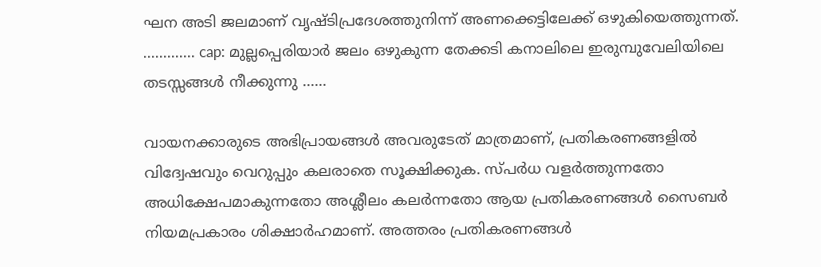ഘന അടി ജലമാണ് വൃഷ്ടിപ്രദേശത്തുനിന്ന് അണക്കെട്ടിലേക്ക് ഒഴുകിയെത്തുന്നത്. ............. cap: മുല്ലപ്പെരിയാർ ജലം ഒഴുകുന്ന തേക്കടി കനാലിലെ ഇരുമ്പുവേലിയിലെ തടസ്സങ്ങൾ നീക്കുന്നു ......

വായനക്കാരുടെ അഭിപ്രായങ്ങള്‍ അവരുടേത് മാത്രമാണ്, പ്രതികരണങ്ങളിൽ വിദ്വേഷവും വെറുപ്പും കലരാതെ സൂക്ഷിക്കുക. സ്പർധ വളർത്തുന്നതോ അധിക്ഷേപമാകുന്നതോ അശ്ലീലം കലർന്നതോ ആയ പ്രതികരണങ്ങൾ സൈബർ നിയമപ്രകാരം ശിക്ഷാർഹമാണ്. അത്തരം പ്രതികരണങ്ങൾ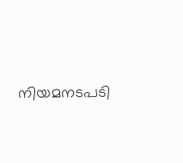നിയമനടപടി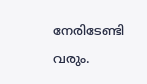നേരിടേണ്ടി വരും.